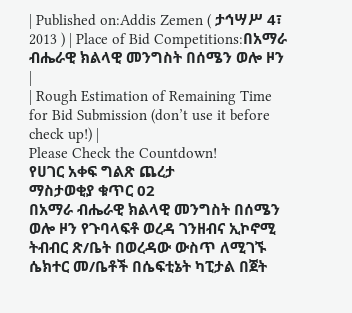| Published on:Addis Zemen ( ታኅሣሥ 4፣ 2013 ) | Place of Bid Competitions:በአማራ ብሔራዊ ክልላዊ መንግስት በሰሜን ወሎ ዞን |
| Rough Estimation of Remaining Time for Bid Submission (don’t use it before check up!) |
Please Check the Countdown!
የሀገር አቀፍ ግልጽ ጨረታ
ማስታወቂያ ቁጥር 02
በአማራ ብሔራዊ ክልላዊ መንግስት በሰሜን ወሎ ዞን የጉባላፍቶ ወረዳ ገንዘብና ኢኮኖሚ ትብብር ጽ/ቤት በወረዳው ውስጥ ለሚገኙ ሴክተር መ/ቤቶች በሴፍቲኔት ካፒታል በጀት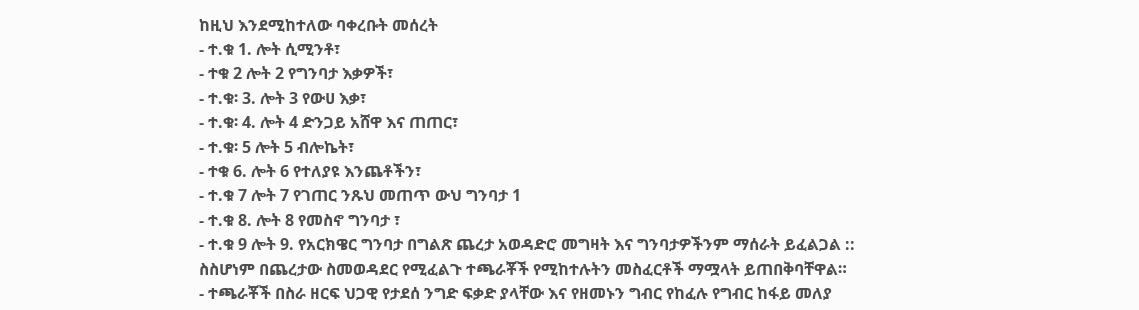ከዚህ እንደሚከተለው ባቀረቡት መሰረት
- ተ.ቁ 1. ሎት ሲሚንቶ፣
- ተቁ 2 ሎት 2 የግንባታ እቃዎች፣
- ተ.ቁ፡ 3. ሎት 3 የውሀ እቃ፣
- ተ.ቁ፡ 4. ሎት 4 ድንጋይ አሸዋ እና ጠጠር፣
- ተ.ቁ፡ 5 ሎት 5 ብሎኬት፣
- ተቁ 6. ሎት 6 የተለያዩ እንጨቶችን፣
- ተ.ቁ 7 ሎት 7 የገጠር ንጹህ መጠጥ ውህ ግንባታ 1
- ተ.ቁ 8. ሎት 8 የመስኖ ግንባታ ፣
- ተ.ቁ 9 ሎት 9. የአርክዌር ግንባታ በግልጽ ጨረታ አወዳድሮ መግዛት እና ግንባታዎችንም ማሰራት ይፈልጋል ::
ስስሆነም በጨረታው ስመወዳደር የሚፈልጉ ተጫራቾች የሚከተሉትን መስፈርቶች ማሟላት ይጠበቅባቸዋል።
- ተጫራቾች በስራ ዘርፍ ህጋዊ የታደሰ ንግድ ፍቃድ ያላቸው እና የዘመኑን ግብር የከፈሉ የግብር ከፋይ መለያ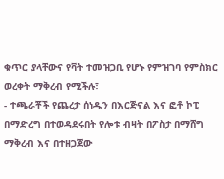ቁጥር ያላቸውና የቫት ተመዝጋቢ የሆኑ የምዝገባ የምስክር ወረቀት ማቅረብ የሚችሉ፣
- ተጫራቾች የጨረታ ሰነዱን በእርጅናል እና ፎቶ ኮፒ በማድረግ በተወዳደሩበት የሎቱ ብዛት በፖስታ በማሸግ ማቅረብ እና በተዘጋጀው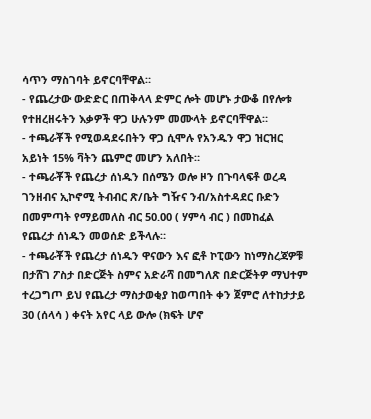ሳጥን ማስገባት ይኖርባቸዋል።
- የጨረታው ውድድር በጠቅላላ ድምር ሎት መሆኑ ታውቆ በየሎቱ የተዘረዘሩትን እቃዎች ዋጋ ሁሉንም መሙላት ይኖርባቸዋል።
- ተጫራቾች የሚወዳደሩበትን ዋጋ ሲሞሉ የአንዱን ዋጋ ዝርዝር አይነት 15% ቫትን ጨምሮ መሆን አለበት።
- ተጫራቾች የጨረታ ሰነዱን በሰሜን ወሎ ዞን በጉባላፍቶ ወረዳ ገንዘብና ኢኮኖሚ ትብብር ጽ/ቤት ግዥና ንብ/አስተዳደር ቡድን በመምጣት የማይመለስ ብር 50.00 ( ሃምሳ ብር ) በመከፈል የጨረታ ሰነዱን መወሰድ ይችላሉ።
- ተጫራቾች የጨረታ ሰነዱን ዋናውን እና ፎቶ ኮፒውን ከነማስረጃዎቹ በታሸገ ፖስታ በድርጅት ስምና አድራሻ በመግለጽ በድርጅትዎ ማህተም ተረጋግጦ ይህ የጨረታ ማስታወቂያ ከወጣበት ቀን ጀምሮ ለተከታታይ 30 (ሰላሳ ) ቀናት አየር ላይ ውሎ (ክፍት ሆኖ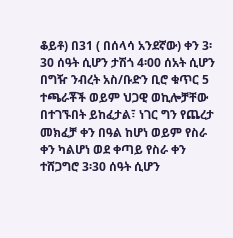ቆይቶ) በ31 ( በሰላሳ አንደኛው) ቀን 3፡30 ሰዓት ሲሆን ታሽጎ 4፡00 ሰአት ሲሆን በግዥ ንብረት አስ/ቡድን ቢሮ ቁጥር 5 ተጫራቾች ወይም ህጋዊ ወኪሎቻቸው በተገኙበት ይከፈታል፣ ነገር ግን የጨረታ መክፈቻ ቀን በዓል ከሆነ ወይም የስራ ቀን ካልሆነ ወደ ቀጣይ የስራ ቀን ተሸጋግሮ 3፡30 ሰዓት ሲሆን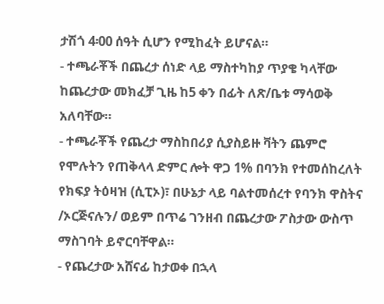ታሽጎ 4፡00 ሰዓት ሲሆን የሚከፈት ይሆናል።
- ተጫራቾች በጨረታ ሰነድ ላይ ማስተካከያ ጥያቄ ካላቸው ከጨረታው መክፈቻ ጊዜ ከ5 ቀን በፊት ለጽ/ቤቱ ማሳወቅ አለባቸው።
- ተጫራቾች የጨረታ ማስከበሪያ ሲያስይዙ ቫትን ጨምሮ የሞሉትን የጠቅላላ ድምር ሎት ዋጋ 1% በባንክ የተመሰከረለት የክፍያ ትዕዛዝ (ሲፒኦ)፣ በሁኔታ ላይ ባልተመሰረተ የባንክ ዋስትና /ኦርጅናሉን/ ወይም በጥሬ ገንዘብ በጨረታው ፖስታው ውስጥ ማስገባት ይኖርባቸዋል።
- የጨረታው አሸናፊ ከታወቀ በኋላ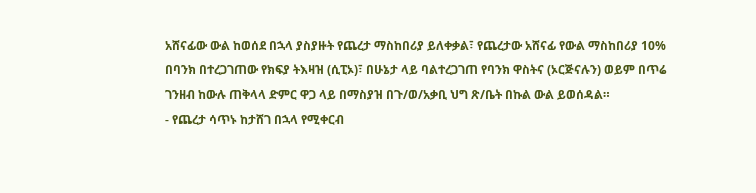አሸናፊው ውል ከወሰደ በኋላ ያስያዙት የጨረታ ማስከበሪያ ይለቀቃል፣ የጨረታው አሸናፊ የውል ማስከበሪያ 10% በባንክ በተረጋገጠው የክፍያ ትእዛዝ (ሲፒኦ)፣ በሁኔታ ላይ ባልተረጋገጠ የባንክ ዋስትና (ኦርጅናሉን) ወይም በጥሬ ገንዘብ ከውሉ ጠቅላላ ድምር ዋጋ ላይ በማስያዝ በጉ/ወ/አቃቢ ህግ ጽ/ቤት በኩል ውል ይወሰዳል።
- የጨረታ ሳጥኑ ከታሸገ በኋላ የሚቀርብ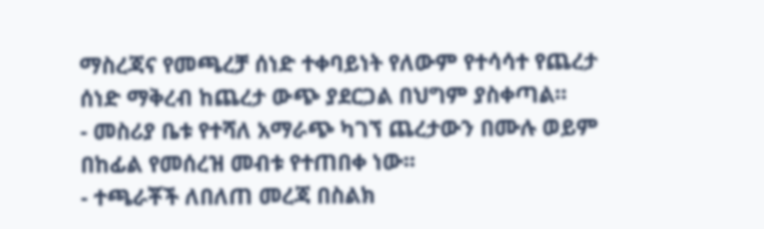ማስረጃና የመጫረቻ ሰነድ ተቀባይነት የለውም የተሳሳተ የጨረታ ሰነድ ማቅረብ ከጨረታ ውጭ ያደርጋል በህግም ያስቀጣል።
- መስሪያ ቤቱ የተሻለ አማራጭ ካገኘ ጨረታውን በሙሉ ወይም በከፊል የመሰረዝ መብቱ የተጠበቀ ነው፡፡
- ተጫራቾች ለበለጠ መረጃ በስልክ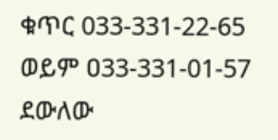ቁጥር 033-331-22-65 ወይም ዐ33-331-01-57 ደውለው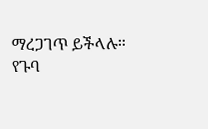ማረጋገጥ ይችላሉ።
የጉባ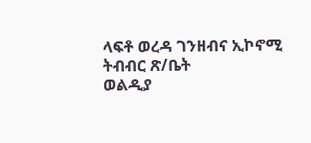ላፍቶ ወረዳ ገንዘብና ኢኮኖሚ
ትብብር ጽ/ቤት
ወልዲያ